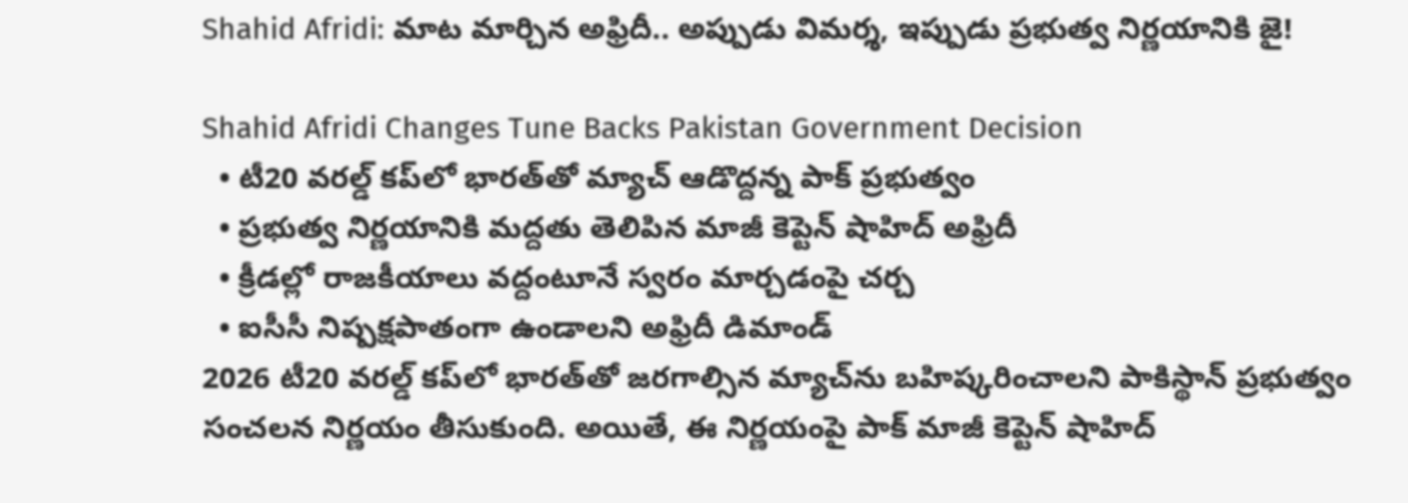Shahid Afridi: మాట మార్చిన అఫ్రిదీ.. అప్పుడు విమర్శ, ఇప్పుడు ప్రభుత్వ నిర్ణయానికి జై!

Shahid Afridi Changes Tune Backs Pakistan Government Decision
  • టీ20 వరల్డ్ కప్‌లో భారత్‌తో మ్యాచ్ ఆడొద్దన్న పాక్ ప్రభుత్వం
  • ప్రభుత్వ నిర్ణయానికి మద్దతు తెలిపిన మాజీ కెప్టెన్ షాహిద్ అఫ్రిదీ
  • క్రీడల్లో రాజకీయాలు వద్దంటూనే స్వరం మార్చడంపై చర్చ
  • ఐసీసీ నిష్పక్షపాతంగా ఉండాలని అఫ్రిదీ డిమాండ్
2026 టీ20 వరల్డ్ కప్‌లో భారత్‌తో జరగాల్సిన మ్యాచ్‌ను బహిష్కరించాలని పాకిస్థాన్ ప్రభుత్వం సంచలన నిర్ణయం తీసుకుంది. అయితే, ఈ నిర్ణయంపై పాక్ మాజీ కెప్టెన్ షాహిద్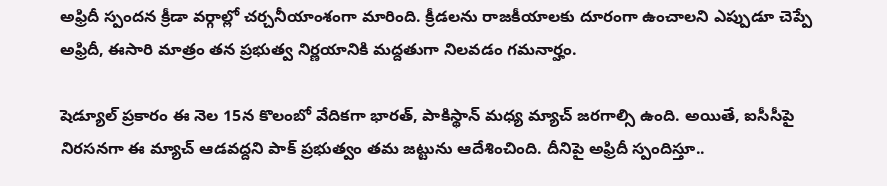అఫ్రిదీ స్పందన క్రీడా వర్గాల్లో చర్చనీయాంశంగా మారింది. క్రీడలను రాజకీయాలకు దూరంగా ఉంచాలని ఎప్పుడూ చెప్పే అఫ్రిదీ, ఈసారి మాత్రం తన ప్రభుత్వ నిర్ణయానికి మద్దతుగా నిలవడం గమనార్హం.

షెడ్యూల్ ప్రకారం ఈ నెల‌ 15న కొలంబో వేదికగా భారత్, పాకిస్థాన్ మధ్య మ్యాచ్ జరగాల్సి ఉంది. అయితే, ఐసీసీపై నిరసనగా ఈ మ్యాచ్ ఆడవద్దని పాక్ ప్రభుత్వం తమ జట్టును ఆదేశించింది. దీనిపై అఫ్రిదీ స్పందిస్తూ..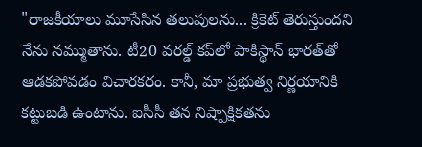"రాజకీయాలు మూసేసిన తలుపులను... క్రికెట్ తెరుస్తుందని నేను నమ్ముతాను. టీ20 వరల్డ్ కప్‌లో పాకిస్థాన్ భారత్‌తో ఆడకపోవడం విచారకరం. కానీ, మా ప్రభుత్వ నిర్ణయానికి కట్టుబడి ఉంటాను. ఐసీసీ తన నిష్పాక్షికతను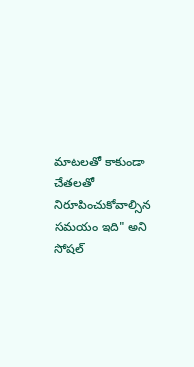మాటలతో కాకుండా చేతలతో నిరూపించుకోవాల్సిన సమయం ఇది" అని సోషల్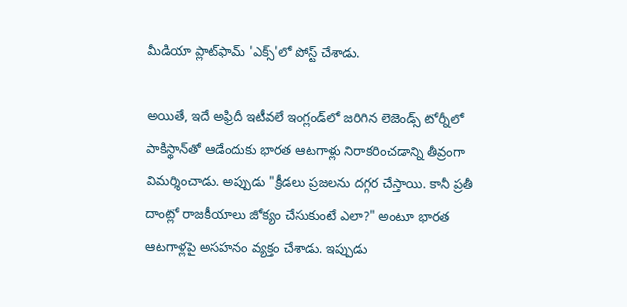మీడియా ప్లాట్‌ఫామ్ 'ఎక్స్'లో పోస్ట్ చేశాడు.

అయితే, ఇదే అఫ్రిదీ ఇటీవలే ఇంగ్లండ్‌లో జరిగిన లెజెండ్స్ టోర్నీలో పాకిస్థాన్‌తో ఆడేందుకు భారత ఆటగాళ్లు నిరాకరించడాన్ని తీవ్రంగా విమర్శించాడు. అప్పుడు "క్రీడలు ప్రజలను దగ్గర చేస్తాయి. కానీ ప్రతీ దాంట్లో రాజకీయాలు జోక్యం చేసుకుంటే ఎలా?" అంటూ భారత ఆటగాళ్లపై అసహనం వ్యక్తం చేశాడు. ఇప్పుడు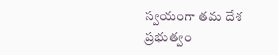స్వయంగా తమ దేశ ప్రభుత్వం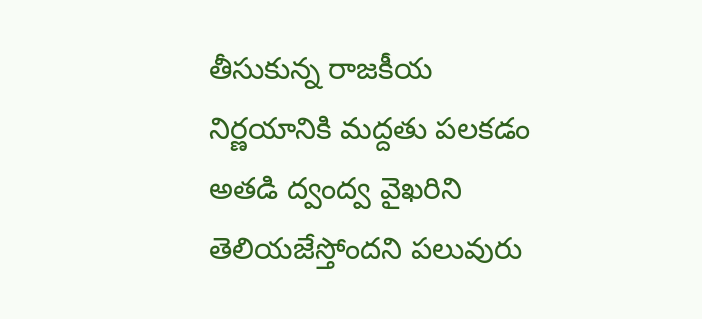తీసుకున్న రాజకీయ నిర్ణయానికి మద్దతు పలకడం అతడి ద్వంద్వ వైఖరిని తెలియజేస్తోందని పలువురు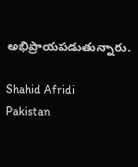అభిప్రాయపడుతున్నారు.

Shahid Afridi
Pakistan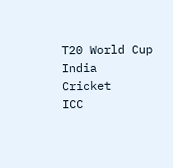T20 World Cup
India
Cricket
ICC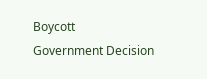Boycott
Government Decision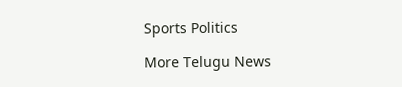Sports Politics

More Telugu News